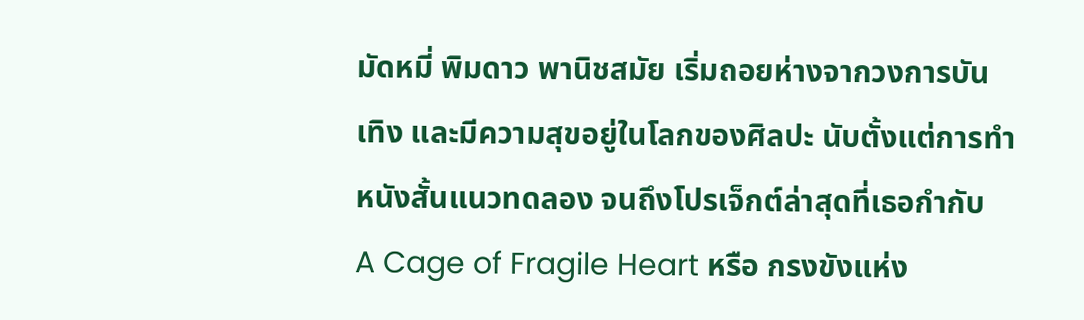มัดหมี่ พิมดาว พานิชสมัย เริ่มถอยห่างจากวงการบันเทิง และมีความสุขอยู่ในโลกของศิลปะ นับตั้งแต่การทำหนังสั้นแนวทดลอง จนถึงโปรเจ็กต์ล่าสุดที่เธอกำกับ
A Cage of Fragile Heart หรือ กรงขังแห่ง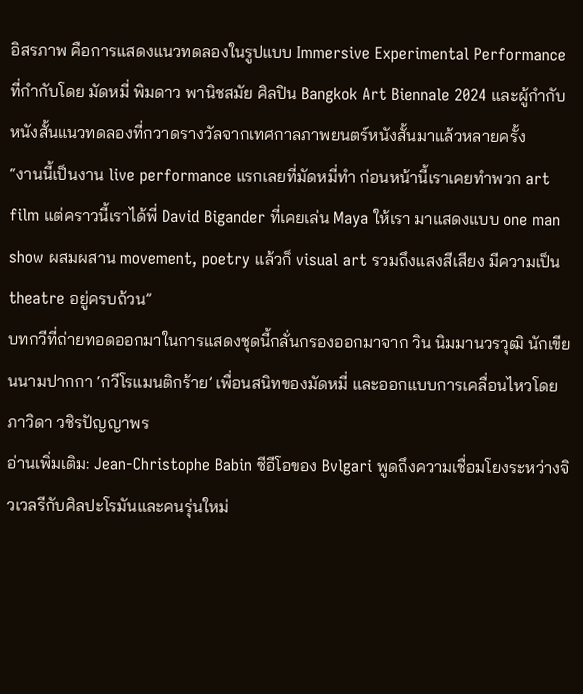อิสรภาพ คือการแสดงแนวทดลองในรูปแบบ Immersive Experimental Performance ที่กำกับโดย มัดหมี่ พิมดาว พานิชสมัย ศิลปิน Bangkok Art Biennale 2024 และผู้กำกับหนังสั้นแนวทดลองที่กวาดรางวัลจากเทศกาลภาพยนตร์หนังสั้นมาแล้วหลายครั้ง
“งานนี้เป็นงาน live performance แรกเลยที่มัดหมี่ทำ ก่อนหน้านี้เราเคยทำพวก art film แต่คราวนี้เราได้พี่ David Bigander ที่เคยเล่น Maya ให้เรา มาแสดงแบบ one man show ผสมผสาน movement, poetry แล้วก็ visual art รวมถึงแสงสีเสียง มีความเป็น theatre อยู่ครบถ้วน”
บทกวีที่ถ่ายทอดออกมาในการแสดงชุดนี้กลั่นกรองออกมาจาก วิน นิมมานวรวุฒิ นักเขียนนามปากกา ‘กวีโรแมนติกร้าย’ เพื่อนสนิทของมัดหมี่ และออกแบบการเคลื่อนไหวโดย ภาวิดา วชิรปัญญาพร
อ่านเพิ่มเติม: Jean-Christophe Babin ซีอีโอของ Bvlgari พูดถึงความเชื่อมโยงระหว่างจิวเวลรีกับศิลปะโรมันและคนรุ่นใหม่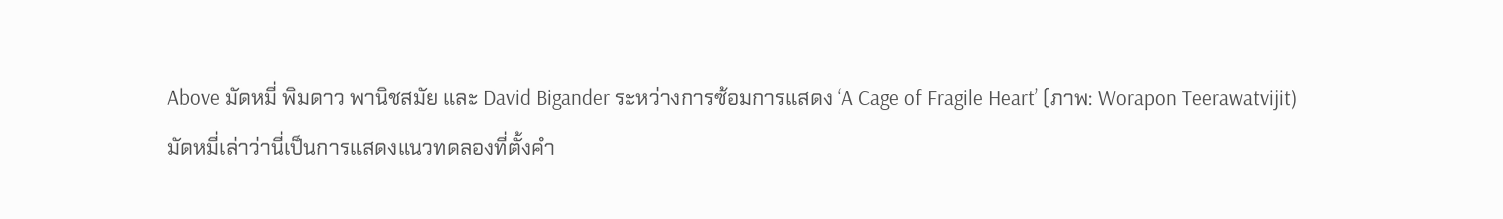Above มัดหมี่ พิมดาว พานิชสมัย และ David Bigander ระหว่างการซ้อมการแสดง ‘A Cage of Fragile Heart’ (ภาพ: Worapon Teerawatvijit)
มัดหมี่เล่าว่านี่เป็นการแสดงแนวทดลองที่ตั้งคำ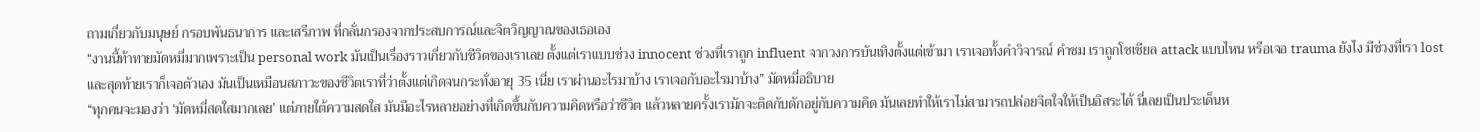ถามเกี่ยวกับมนุษย์ กรอบพันธนาการ และเสรีภาพ ที่กลั่นกรองจากประสบการณ์และจิตวิญญาณของเธอเอง
“งานนี้ท้าทายมัดหมี่มากเพราะเป็น personal work มันเป็นเรื่องราวเกี่ยวกับชีวิตของเราเลย ตั้งแต่เราแบบช่วง innocent ช่วงที่เราถูก influent จากวงการบันเทิงตั้งแต่เข้ามา เราเจอทั้งคำวิจารณ์ คำชม เราถูกโซเชียล attack แบบไหน หรือเจอ trauma ยังไง มีช่วงที่เรา lost และสุดท้ายเราก็เจอตัวเอง มันเป็นเหมือนสภาวะของชีวิตเราที่ว่าตั้งแต่เกิดจนกระทั่งอายุ 35 เนี่ย เราผ่านอะไรมาบ้าง เราเจอกับอะไรมาบ้าง” มัดหมี่อธิบาย
“ทุกคนจะมองว่า ‘มัดหมี่สดใสมากเลย’ แต่ภายใต้ความสดใส มันมีอะไรหลายอย่างที่เกิดขึ้นกับความคิดหรือว่าชีวิต แล้วหลายครั้งเรามักจะติดกับดักอยู่กับความคิด มันเลยทำให้เราไม่สามารถปล่อยจิตใจให้เป็นอิสระได้ นี่เลยเป็นประเด็นห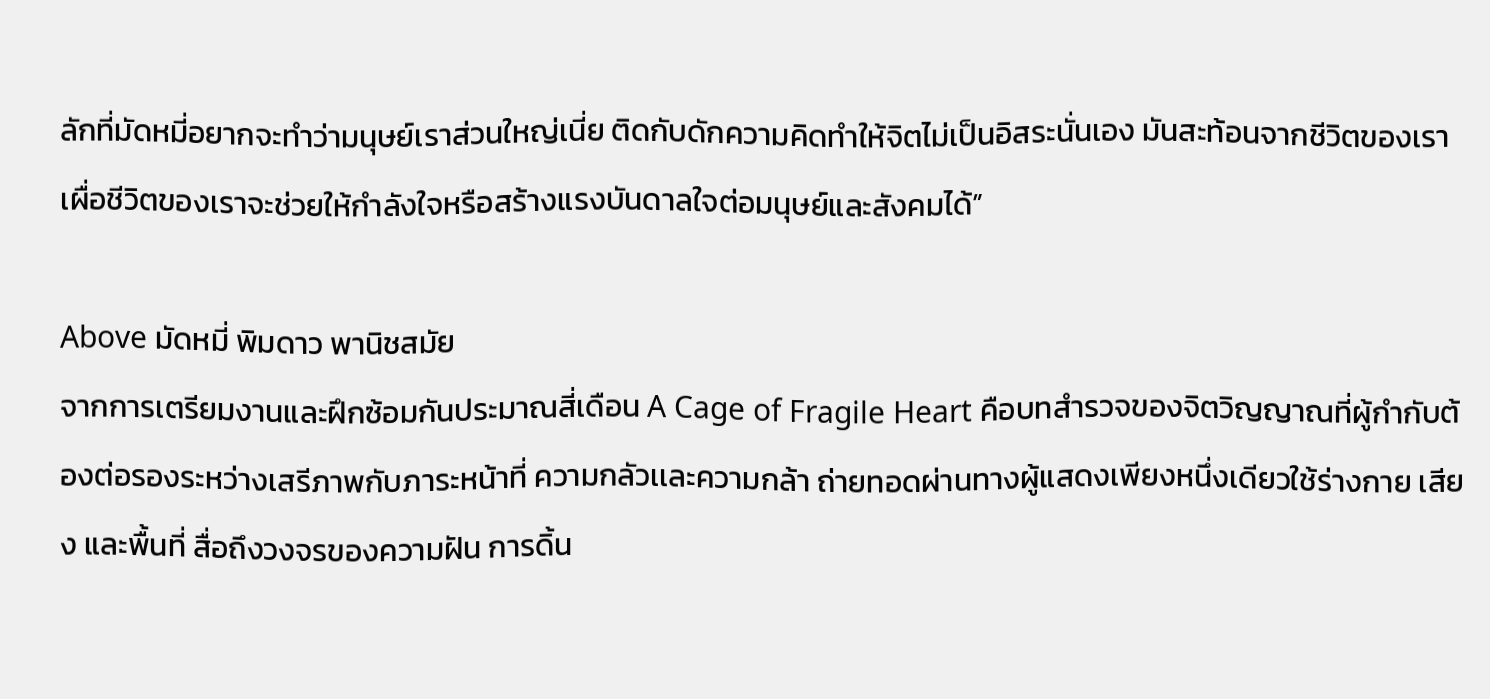ลักที่มัดหมี่อยากจะทำว่ามนุษย์เราส่วนใหญ่เนี่ย ติดกับดักความคิดทำให้จิตไม่เป็นอิสระนั่นเอง มันสะท้อนจากชีวิตของเรา เผื่อชีวิตของเราจะช่วยให้กำลังใจหรือสร้างแรงบันดาลใจต่อมนุษย์และสังคมได้”

Above มัดหมี่ พิมดาว พานิชสมัย
จากการเตรียมงานและฝึกซ้อมกันประมาณสี่เดือน A Cage of Fragile Heart คือบทสำรวจของจิตวิญญาณที่ผู้กำกับต้องต่อรองระหว่างเสรีภาพกับภาระหน้าที่ ความกลัวเเละความกล้า ถ่ายทอดผ่านทางผู้แสดงเพียงหนึ่งเดียวใช้ร่างกาย เสียง และพื้นที่ สื่อถึงวงจรของความฝัน การดิ้น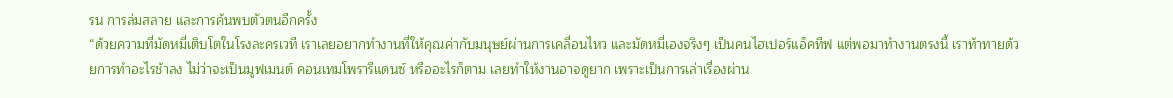รน การล่มสลาย และการค้นพบตัวตนอีกครั้ง
“ด้วยความที่มัดหมี่เติบโตในโรงละครเวที เราเลยอยากทำงานที่ให้คุณค่ากับมนุษย์ผ่านการเคลื่อนไหว และมัดหมี่เองจริงๆ เป็นคนไฮเปอร์แอ็คทีฟ แต่พอมาทำงานตรงนี้ เราท้าทายด้วยการทำอะไรช้าลง ไม่ว่าจะเป็นมูฟเมนต์ คอนเทมโพรารีแดนซ์ หรืออะไรก็ตาม เลยทำให้งานอาจดูยาก เพราะเป็นการเล่าเรื่องผ่าน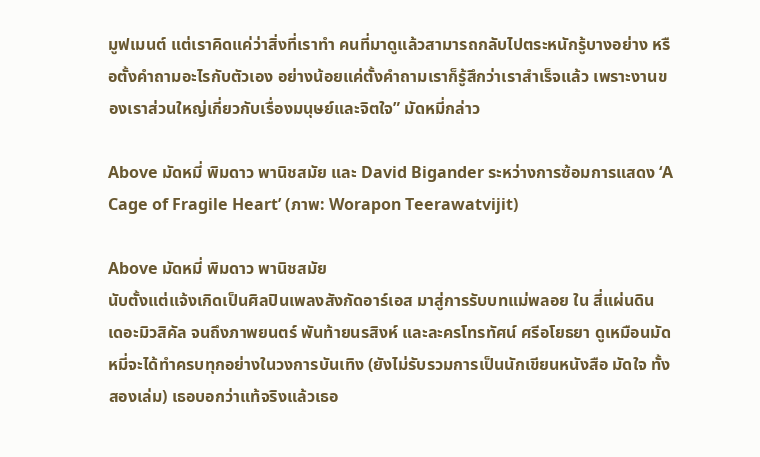มูฟเมนต์ แต่เราคิดแค่ว่าสิ่งที่เราทำ คนที่มาดูแล้วสามารถกลับไปตระหนักรู้บางอย่าง หรือตั้งคำถามอะไรกับตัวเอง อย่างน้อยแค่ตั้งคำถามเราก็รู้สึกว่าเราสำเร็จแล้ว เพราะงานของเราส่วนใหญ่เกี่ยวกับเรื่องมนุษย์และจิตใจ” มัดหมี่กล่าว

Above มัดหมี่ พิมดาว พานิชสมัย และ David Bigander ระหว่างการซ้อมการแสดง ‘A Cage of Fragile Heart’ (ภาพ: Worapon Teerawatvijit)

Above มัดหมี่ พิมดาว พานิชสมัย
นับตั้งแต่แจ้งเกิดเป็นศิลปินเพลงสังกัดอาร์เอส มาสู่การรับบทแม่พลอย ใน สี่แผ่นดิน เดอะมิวสิคัล จนถึงภาพยนตร์ พันท้ายนรสิงห์ และละครโทรทัศน์ ศรีอโยธยา ดูเหมือนมัดหมี่จะได้ทำครบทุกอย่างในวงการบันเทิง (ยังไม่รับรวมการเป็นนักเขียนหนังสือ มัดใจ ทั้งสองเล่ม) เธอบอกว่าแท้จริงแล้วเธอ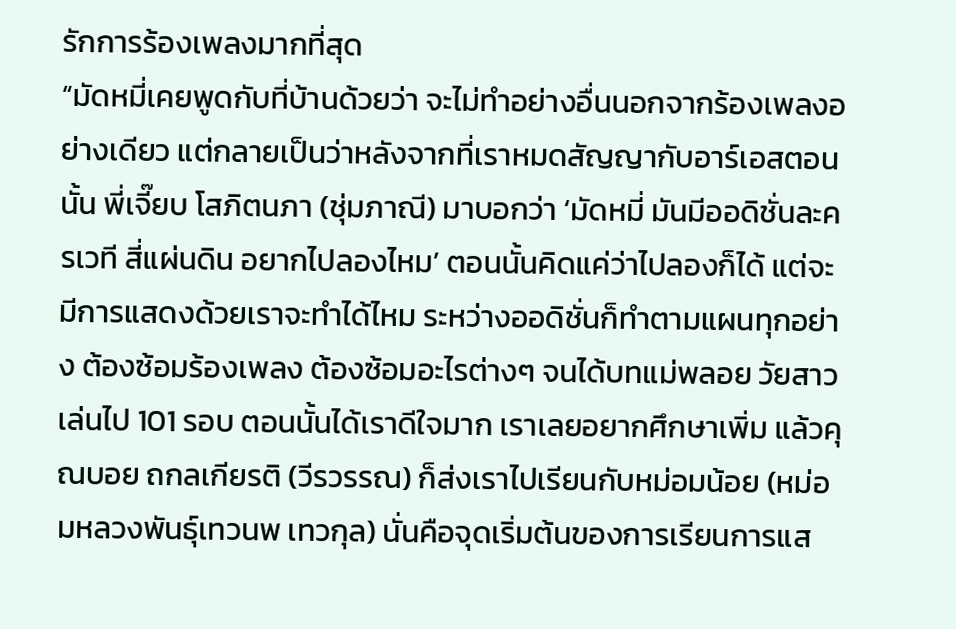รักการร้องเพลงมากที่สุด
“มัดหมี่เคยพูดกับที่บ้านด้วยว่า จะไม่ทำอย่างอื่นนอกจากร้องเพลงอย่างเดียว แต่กลายเป็นว่าหลังจากที่เราหมดสัญญากับอาร์เอสตอนนั้น พี่เจี๊ยบ โสภิตนภา (ชุ่มภาณี) มาบอกว่า ‘มัดหมี่ มันมีออดิชั่นละครเวที สี่แผ่นดิน อยากไปลองไหม’ ตอนนั้นคิดแค่ว่าไปลองก็ได้ แต่จะมีการแสดงด้วยเราจะทำได้ไหม ระหว่างออดิชั่นก็ทำตามแผนทุกอย่าง ต้องซ้อมร้องเพลง ต้องซ้อมอะไรต่างๆ จนได้บทแม่พลอย วัยสาว เล่นไป 101 รอบ ตอนนั้นได้เราดีใจมาก เราเลยอยากศึกษาเพิ่ม แล้วคุณบอย ถกลเกียรติ (วีรวรรณ) ก็ส่งเราไปเรียนกับหม่อมน้อย (หม่อมหลวงพันธุ์เทวนพ เทวกุล) นั่นคือจุดเริ่มต้นของการเรียนการแส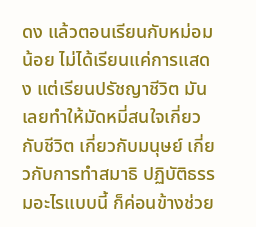ดง แล้วตอนเรียนกับหม่อมน้อย ไม่ได้เรียนแค่การแสดง แต่เรียนปรัชญาชีวิต มันเลยทำให้มัดหมี่สนใจเกี่ยวกับชีวิต เกี่ยวกับมนุษย์ เกี่ยวกับการทำสมาธิ ปฏิบัติธรรมอะไรแบบนี้ ก็ค่อนข้างช่วย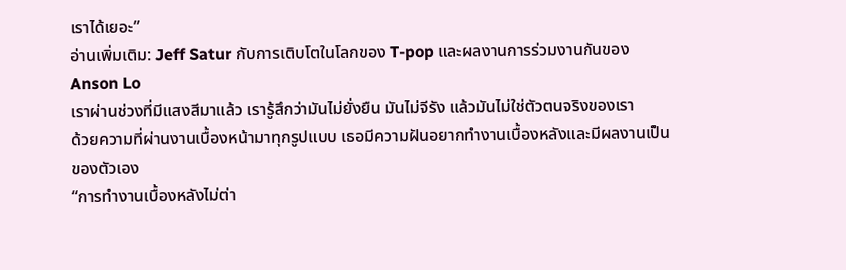เราได้เยอะ”
อ่านเพิ่มเติม: Jeff Satur กับการเติบโตในโลกของ T-pop และผลงานการร่วมงานกันของ Anson Lo
เราผ่านช่วงที่มีแสงสีมาแล้ว เรารู้สึกว่ามันไม่ยั่งยืน มันไม่จีรัง แล้วมันไม่ใช่ตัวตนจริงของเรา
ด้วยความที่ผ่านงานเบื้องหน้ามาทุกรูปแบบ เธอมีความฝันอยากทำงานเบื้องหลังและมีผลงานเป็นของตัวเอง
“การทำงานเบื้องหลังไม่ต่า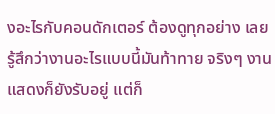งอะไรกับคอนดักเตอร์ ต้องดูทุกอย่าง เลยรู้สึกว่างานอะไรแบบนี้มันท้าทาย จริงๆ งานแสดงก็ยังรับอยู่ แต่ก็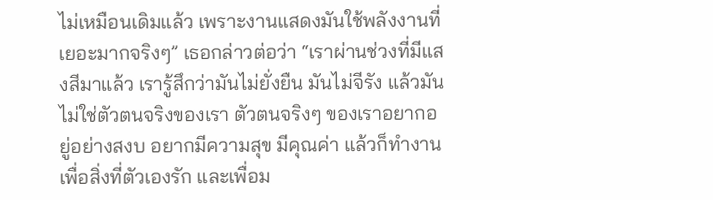ไม่เหมือนเดิมแล้ว เพราะงานแสดงมันใช้พลังงานที่เยอะมากจริงๆ” เธอกล่าวต่อว่า “เราผ่านช่วงที่มีแสงสีมาแล้ว เรารู้สึกว่ามันไม่ยั่งยืน มันไม่จีรัง แล้วมันไม่ใช่ตัวตนจริงของเรา ตัวตนจริงๆ ของเราอยากอยู่อย่างสงบ อยากมีความสุข มีคุณค่า แล้วก็ทำงานเพื่อสิ่งที่ตัวเองรัก และเพื่อม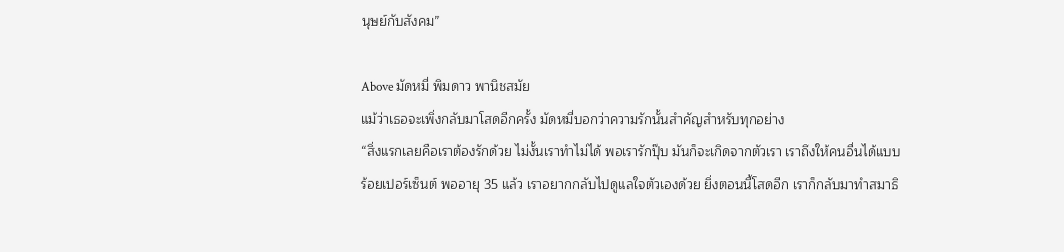นุษย์กับสังคม”

Above มัดหมี่ พิมดาว พานิชสมัย
แม้ว่าเธอจะเพิ่งกลับมาโสดอีกครั้ง มัดหมี่บอกว่าความรักนั้นสำคัญสำหรับทุกอย่าง
“สิ่งแรกเลยคือเราต้องรักด้วย ไม่งั้นเราทำไม่ได้ พอเรารักปุ๊บ มันก็จะเกิดจากตัวเรา เราถึงให้คนอื่นได้แบบร้อยเปอร์เซ็นต์ พออายุ 35 แล้ว เราอยากกลับไปดูแลใจตัวเองด้วย ยิ่งตอนนี้โสดอีก เราก็กลับมาทำสมาธิ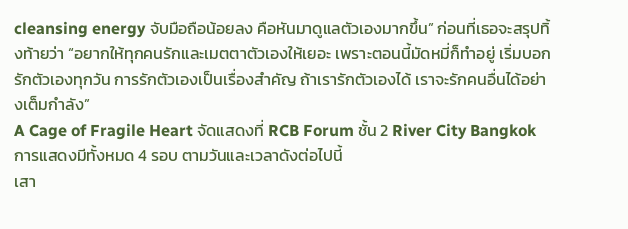cleansing energy จับมือถือน้อยลง คือหันมาดูแลตัวเองมากขึ้น” ก่อนที่เธอจะสรุปทิ้งท้ายว่า “อยากให้ทุกคนรักและเมตตาตัวเองให้เยอะ เพราะตอนนี้มัดหมี่ก็ทำอยู่ เริ่มบอกรักตัวเองทุกวัน การรักตัวเองเป็นเรื่องสำคัญ ถ้าเรารักตัวเองได้ เราจะรักคนอื่นได้อย่างเต็มกำลัง”
A Cage of Fragile Heart จัดแสดงที่ RCB Forum ชั้น 2 River City Bangkok การแสดงมีทั้งหมด 4 รอบ ตามวันและเวลาดังต่อไปนี้
เสา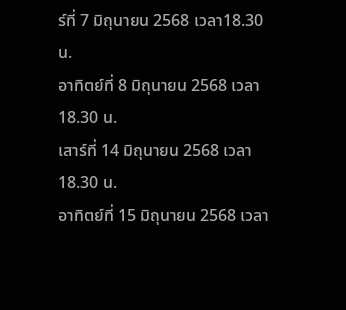ร์ที่ 7 มิถุนายน 2568 เวลา18.30 น.
อาทิตย์ที่ 8 มิถุนายน 2568 เวลา 18.30 น.
เสาร์ที่ 14 มิถุนายน 2568 เวลา 18.30 น.
อาทิตย์ที่ 15 มิถุนายน 2568 เวลา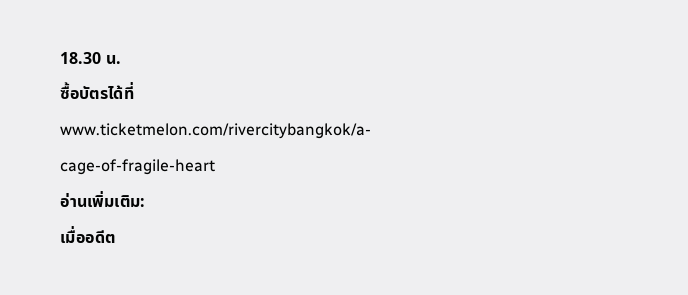18.30 น.
ซื้อบัตรได้ที่ www.ticketmelon.com/rivercitybangkok/a-cage-of-fragile-heart
อ่านเพิ่มเติม:
เมื่ออดีต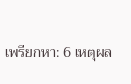เพรียกหา: 6 เหตุผล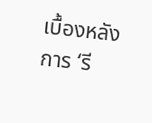เบื้องหลังการ ‘รี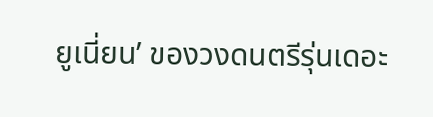ยูเนี่ยน’ ของวงดนตรีรุ่นเดอะ